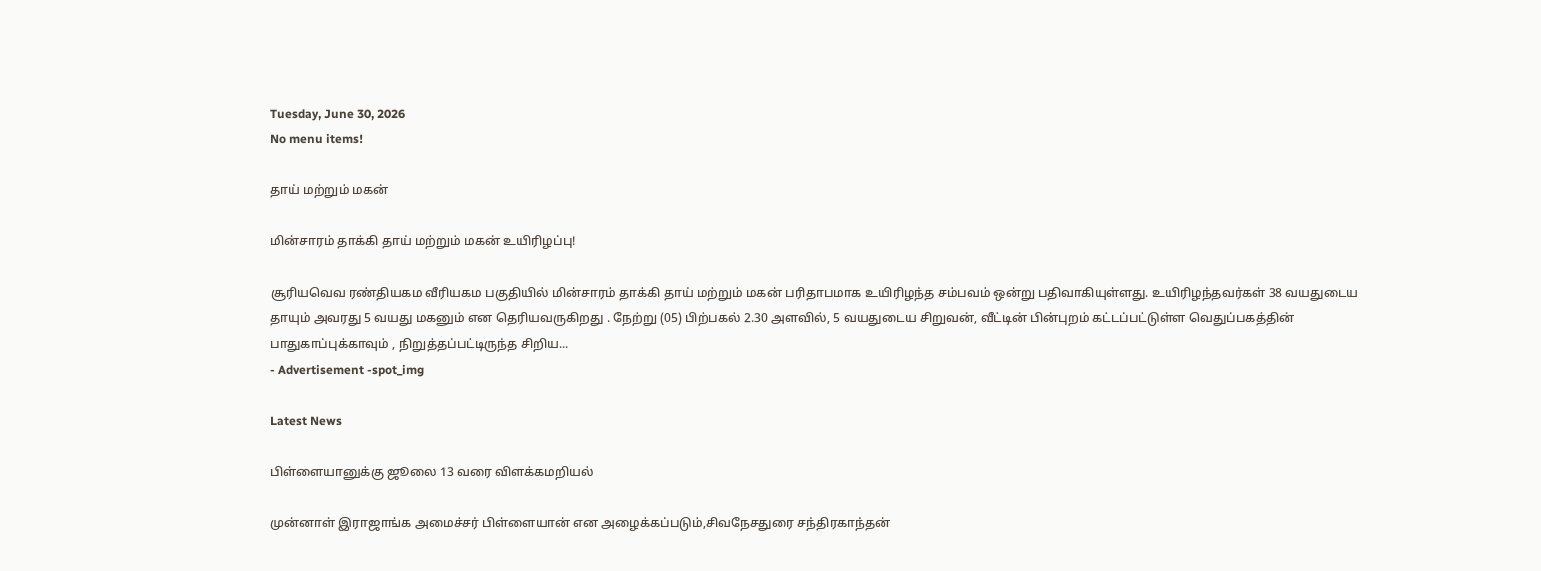Tuesday, June 30, 2026
No menu items!

தாய் மற்றும் மகன்

மின்சாரம் தாக்கி தாய் மற்றும் மகன் உயிரிழப்பு!

சூரியவெவ ரண்தியகம வீரியகம பகுதியில் மின்சாரம் தாக்கி தாய் மற்றும் மகன் பரிதாபமாக உயிரிழந்த சம்பவம் ஒன்று பதிவாகியுள்ளது. உயிரிழந்தவர்கள் 38 வயதுடைய தாயும் அவரது 5 வயது மகனும் என தெரியவருகிறது . நேற்று (05) பிற்பகல் 2.30 அளவில், 5 வயதுடைய சிறுவன், வீட்டின் பின்புறம் கட்டப்பட்டுள்ள வெதுப்பகத்தின் பாதுகாப்புக்காவும் , நிறுத்தப்பட்டிருந்த சிறிய...
- Advertisement -spot_img

Latest News

பிள்ளையானுக்கு ஜூலை 13 வரை விளக்கமறியல்

முன்னாள் இராஜாங்க அமைச்சர் பிள்ளையான் என அழைக்கப்படும்,சிவநேசதுரை சந்திரகாந்தன்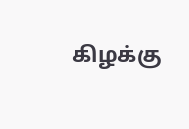கிழக்கு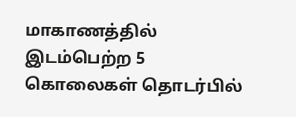மாகாணத்தில் இடம்பெற்ற 5 கொலைகள் தொடர்பில்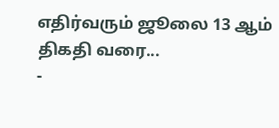எதிர்வரும் ஜூலை 13 ஆம் திகதி வரை...
-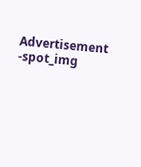Advertisement -spot_img